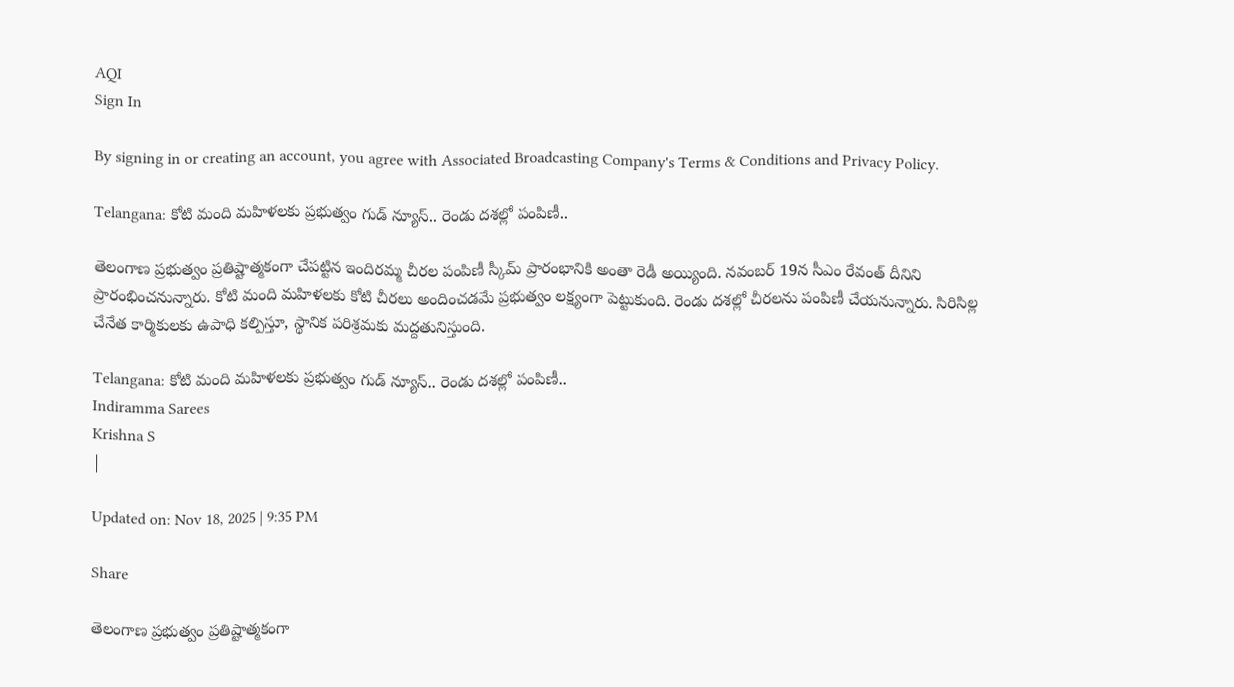AQI
Sign In

By signing in or creating an account, you agree with Associated Broadcasting Company's Terms & Conditions and Privacy Policy.

Telangana: కోటి మంది మహిళలకు ప్రభుత్వం గుడ్ న్యూస్.. రెండు దశల్లో పంపిణీ..

తెలంగాణ ప్రభుత్వం ప్రతిష్టాత్మకంగా చేపట్టిన ఇందిరమ్మ చీరల పంపిణీ స్కీమ్ ప్రారంభానికి అంతా రెడీ అయ్యింది. నవంబర్ 19న సీఎం రేవంత్ దీనిని ప్రారంభించనున్నారు. కోటి మంది మహిళలకు కోటి చీరలు అందించడమే ప్రభుత్వం లక్ష్యంగా పెట్టుకుంది. రెండు దశల్లో చీరలను పంపిణీ చేయనున్నారు. సిరిసిల్ల చేనేత కార్మికులకు ఉపాధి కల్పిస్తూ, స్థానిక పరిశ్రమకు మద్దతునిస్తుంది.

Telangana: కోటి మంది మహిళలకు ప్రభుత్వం గుడ్ న్యూస్.. రెండు దశల్లో పంపిణీ..
Indiramma Sarees
Krishna S
|

Updated on: Nov 18, 2025 | 9:35 PM

Share

తెలంగాణ ప్రభుత్వం ప్రతిష్టాత్మకంగా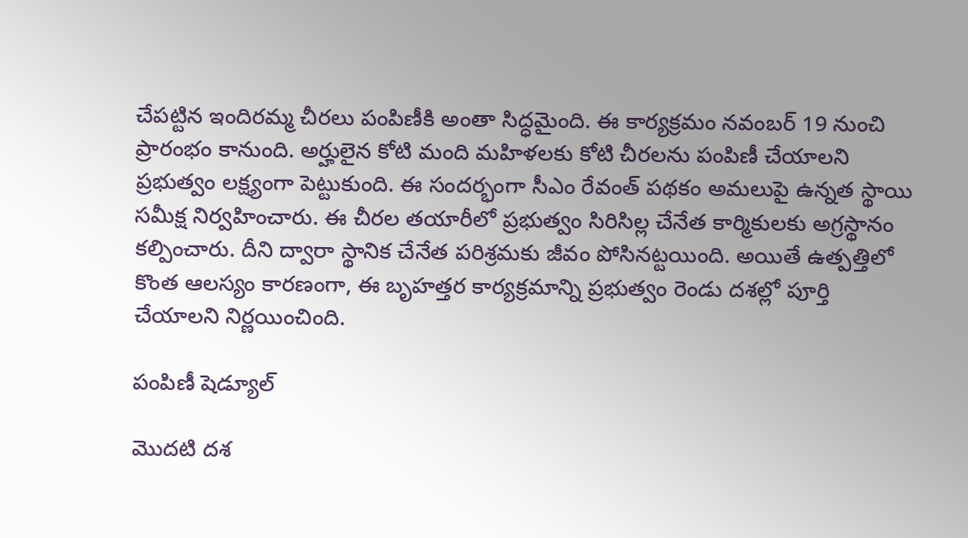చేపట్టిన ఇందిరమ్మ చీరలు పంపిణీకి అంతా సిద్ధమైంది. ఈ కార్యక్రమం నవంబర్ 19 నుంచి ప్రారంభం కానుంది. అర్హులైన కోటి మంది మహిళలకు కోటి చీరలను పంపిణీ చేయాలని ప్రభుత్వం లక్ష్యంగా పెట్టుకుంది. ఈ సందర్భంగా సీఎం రేవంత్ పథకం అమలుపై ఉన్నత స్థాయి సమీక్ష నిర్వహించారు. ఈ చీరల తయారీలో ప్రభుత్వం సిరిసిల్ల చేనేత కార్మికులకు అగ్రస్థానం కల్పించారు. దీని ద్వారా స్థానిక చేనేత పరిశ్రమకు జీవం పోసినట్టయింది. అయితే ఉత్పత్తిలో కొంత ఆలస్యం కారణంగా, ఈ బృహత్తర కార్యక్రమాన్ని ప్రభుత్వం రెండు దశల్లో పూర్తి చేయాలని నిర్ణయించింది.

పంపిణీ షెడ్యూల్

మొదటి దశ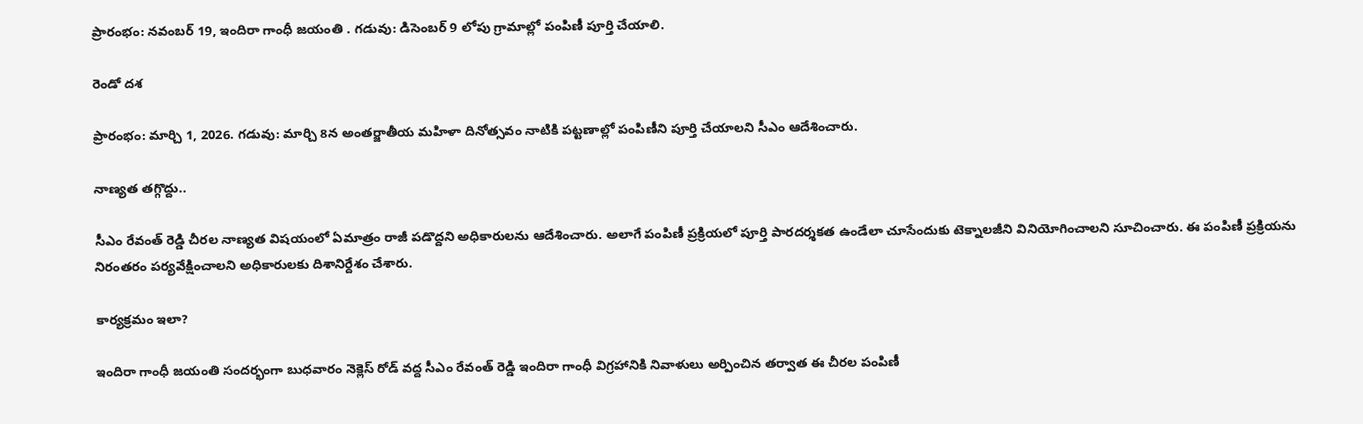ప్రారంభం: నవంబర్ 19, ఇందిరా గాంధీ జయంతి . గడువు: డిసెంబర్ 9 లోపు గ్రామాల్లో పంపిణీ పూర్తి చేయాలి.

రెండో దశ

ప్రారంభం: మార్చి 1, 2026. గడువు: మార్చి 8న అంతర్జాతీయ మహిళా దినోత్సవం నాటికి పట్టణాల్లో పంపిణీని పూర్తి చేయాలని సీఎం ఆదేశించారు.

నాణ్యత తగ్గొద్దు..

సీఎం రేవంత్ రెడ్డి చీరల నాణ్యత విషయంలో ఏమాత్రం రాజీ పడొద్దని అధికారులను ఆదేశించారు. అలాగే పంపిణీ ప్రక్రియలో పూర్తి పారదర్శకత ఉండేలా చూసేందుకు టెక్నాలజీని వినియోగించాలని సూచించారు. ఈ పంపిణీ ప్రక్రియను నిరంతరం పర్యవేక్షించాలని అధికారులకు దిశానిర్దేశం చేశారు.

కార్యక్రమం ఇలా?

ఇందిరా గాంధీ జయంతి సందర్భంగా బుధవారం నెక్లెస్ రోడ్ వద్ద సీఎం రేవంత్ రెడ్డి ఇందిరా గాంధీ విగ్రహానికి నివాళులు అర్పించిన తర్వాత ఈ చీరల పంపిణీ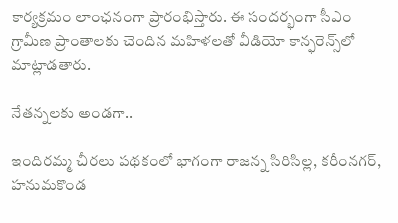కార్యక్రమం లాంఛనంగా ప్రారంభిస్తారు. ఈ సందర్భంగా సీఎం గ్రామీణ ప్రాంతాలకు చెందిన మహిళలతో వీడియో కాన్ఫరెన్స్‌లో మాట్లాడతారు.

నేతన్నలకు అండగా..

ఇందిరమ్మ చీరలు పథకంలో భాగంగా రాజన్న సిరిసిల్ల, కరీంనగర్, హనుమకొండ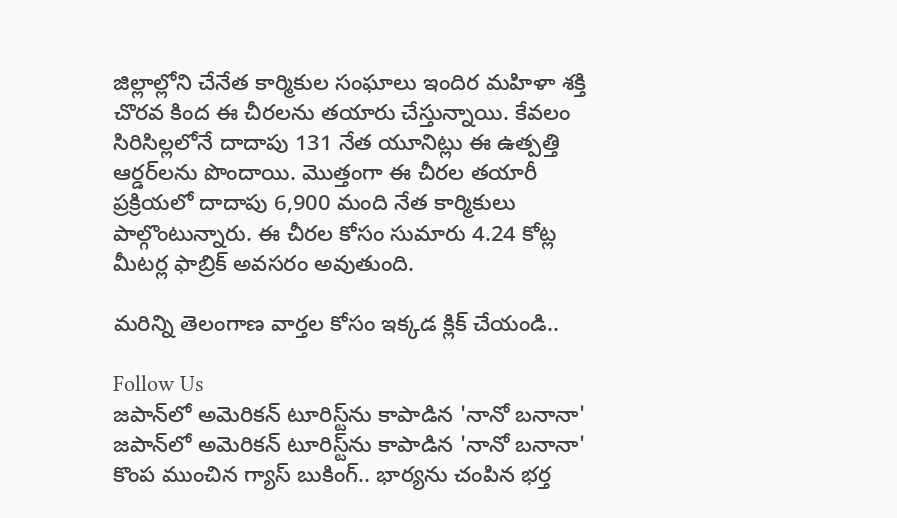జిల్లాల్లోని చేనేత కార్మికుల సంఘాలు ఇందిర మహిళా శక్తి చొరవ కింద ఈ చీరలను తయారు చేస్తున్నాయి. కేవలం సిరిసిల్లలోనే దాదాపు 131 నేత యూనిట్లు ఈ ఉత్పత్తి ఆర్డర్‌లను పొందాయి. మొత్తంగా ఈ చీరల తయారీ ప్రక్రియలో దాదాపు 6,900 మంది నేత కార్మికులు పాల్గొంటున్నారు. ఈ చీరల కోసం సుమారు 4.24 కోట్ల మీటర్ల ఫాబ్రిక్ అవసరం అవుతుంది.

మరిన్ని తెలంగాణ వార్తల కోసం ఇక్కడ క్లిక్ చేయండి..

Follow Us
జపాన్‌లో అమెరికన్ టూరిస్ట్‌ను కాపాడిన 'నానో బనానా'
జపాన్‌లో అమెరికన్ టూరిస్ట్‌ను కాపాడిన 'నానో బనానా'
కొంప ముంచిన గ్యాస్‌ బుకింగ్‌.. భార్యను చంపిన భర్త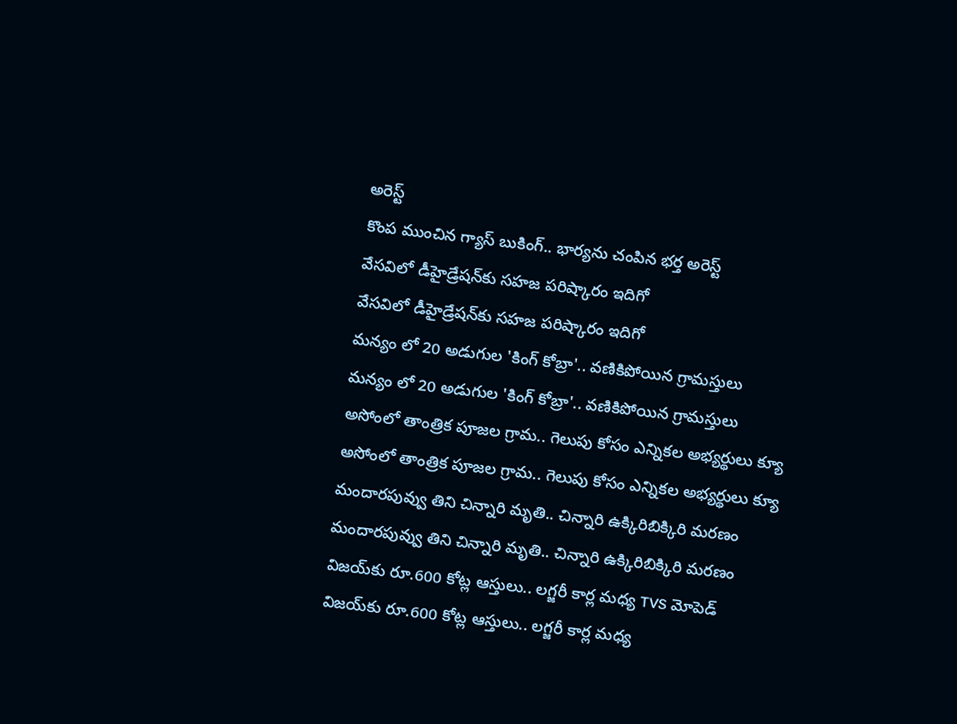అరెస్ట్‌
కొంప ముంచిన గ్యాస్‌ బుకింగ్‌.. భార్యను చంపిన భర్త అరెస్ట్‌
వేసవిలో డీహైడ్రేషన్‌కు సహజ పరిష్కారం ఇదిగో
వేసవిలో డీహైడ్రేషన్‌కు సహజ పరిష్కారం ఇదిగో
మన్యం లో 20 అడుగుల 'కింగ్ కోబ్రా'.. వణికిపోయిన గ్రామస్తులు
మన్యం లో 20 అడుగుల 'కింగ్ కోబ్రా'.. వణికిపోయిన గ్రామస్తులు
అసోంలో తాంత్రిక పూజల గ్రామ.. గెలుపు కోసం ఎన్నికల అభ్యర్థులు క్యూ
అసోంలో తాంత్రిక పూజల గ్రామ.. గెలుపు కోసం ఎన్నికల అభ్యర్థులు క్యూ
మందారపువ్వు తిని చిన్నారి మృతి.. చిన్నారి ఉక్కిరిబిక్కిరి మరణం
మందారపువ్వు తిని చిన్నారి మృతి.. చిన్నారి ఉక్కిరిబిక్కిరి మరణం
విజయ్‌‌‌కు రూ.600 కోట్ల ఆస్తులు.. లగ్జరీ కార్ల మధ్య TVS మోపెడ్‌
విజయ్‌‌‌కు రూ.600 కోట్ల ఆస్తులు.. లగ్జరీ కార్ల మధ్య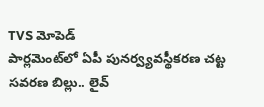TVS మోపెడ్‌
పార్లమెంట్‌లో ఏపీ పునర్వ్యవస్థీకరణ చట్ట సవరణ బిల్లు.. లైవ్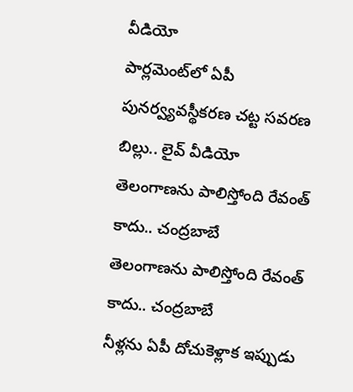వీడియో
పార్లమెంట్‌లో ఏపీ పునర్వ్యవస్థీకరణ చట్ట సవరణ బిల్లు.. లైవ్ వీడియో
తెలంగాణను పాలిస్తోంది రేవంత్ కాదు.. చంద్రబాబే
తెలంగాణను పాలిస్తోంది రేవంత్ కాదు.. చంద్రబాబే
నీళ్లను ఏపీ దోచుకెళ్లాక ఇప్పుడు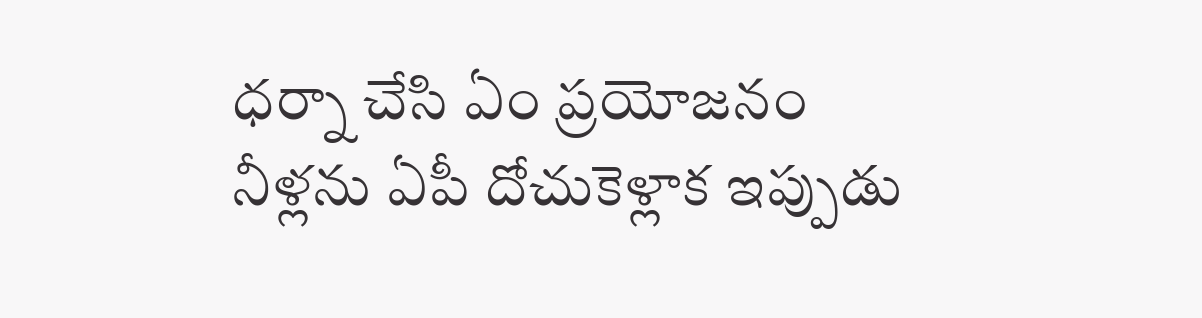ధర్నా చేసి ఏం ప్రయోజనం
నీళ్లను ఏపీ దోచుకెళ్లాక ఇప్పుడు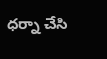ధర్నా చేసి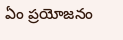ఏం ప్రయోజనం